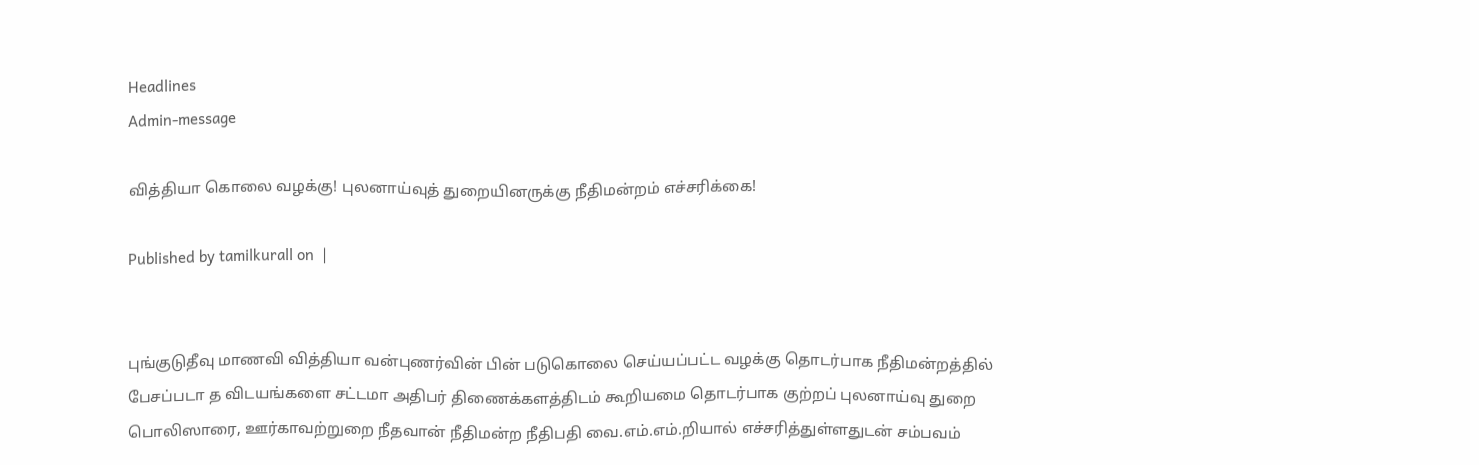Headlines
Admin-message

வித்தியா கொலை வழக்கு! புலனாய்வுத் துறையினருக்கு நீதிமன்றம் எச்சரிக்கை!

Published by tamilkurall on  |


புங்குடுதீவு மாணவி வித்தியா வன்புணர்வின் பின் படுகொலை செய்யப்பட்ட வழக்கு தொடர்பாக நீதிமன்றத்தில் பேசப்படா த விடயங்களை சட்டமா அதிபர் திணைக்களத்திடம் கூறியமை தொடர்பாக குற்றப் புலனாய்வு துறை பொலிஸாரை, ஊர்காவற்றுறை நீதவான் நீதிமன்ற நீதிபதி வை.எம்.எம்.றியால் எச்சரித்துள்ளதுடன் சம்பவம்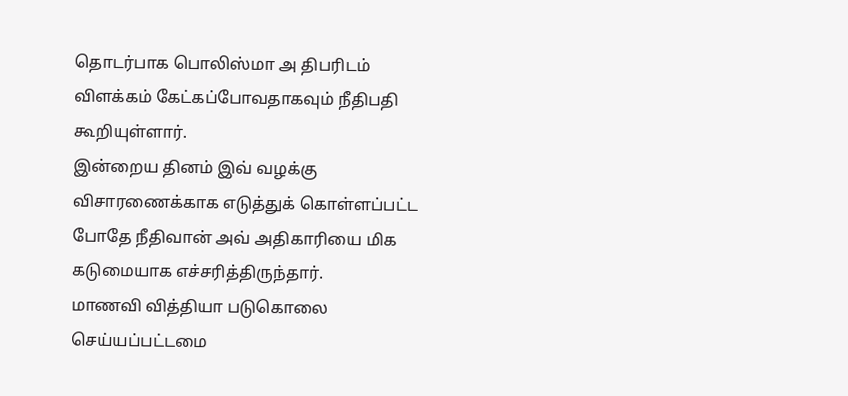தொடர்பாக பொலிஸ்மா அ திபரிடம் விளக்கம் கேட்கப்போவதாகவும் நீதிபதி கூறியுள்ளார்.
இன்றைய தினம் இவ் வழக்கு விசாரணைக்காக எடுத்துக் கொள்ளப்பட்ட போதே நீதிவான் அவ் அதிகாரியை மிக கடுமையாக எச்சரித்திருந்தார்.
மாணவி வித்தியா படுகொலை செய்யப்பட்டமை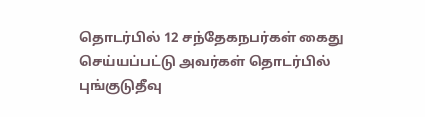தொடர்பில் 12 சந்தேகநபர்கள் கைது செய்யப்பட்டு அவர்கள் தொடர்பில் புங்குடுதீவு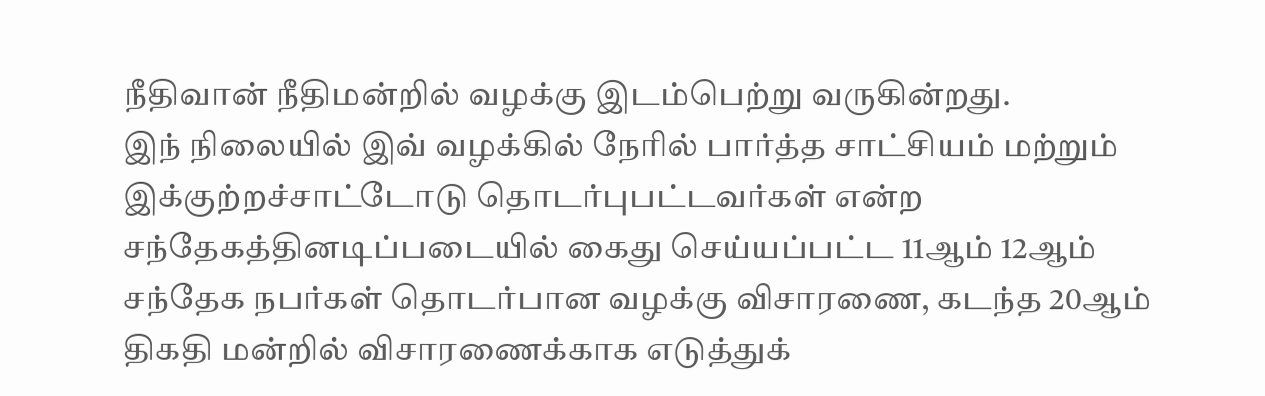நீதிவான் நீதிமன்றில் வழக்கு இடம்பெற்று வருகின்றது.
இந் நிலையில் இவ் வழக்கில் நேரில் பார்த்த சாட்சியம் மற்றும் இக்குற்றச்சாட்டோடு தொடர்புபட்டவர்கள் என்ற சந்தேகத்தினடிப்படையில் கைது செய்யப்பட்ட 11ஆம் 12ஆம் சந்தேக நபர்கள் தொடர்பான வழக்கு விசாரணை, கடந்த 20ஆம் திகதி மன்றில் விசாரணைக்காக எடுத்துக்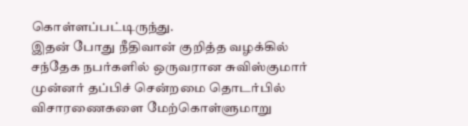கொள்ளப்பட்டிருந்து.
இதன் போது நீதிவான் குறித்த வழக்கில் சந்தேக நபர்களில் ஒருவரான சுவிஸ்குமார் முன்னர் தப்பிச் சென்றமை தொடர்பில் விசாரணைகளை மேற்கொள்ளுமாறு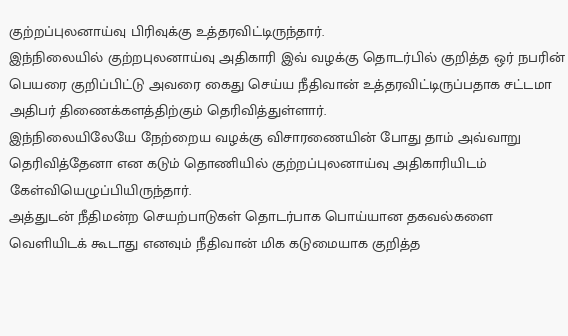குற்றப்புலனாய்வு பிரிவுக்கு உத்தரவிட்டிருந்தார்.
இந்நிலையில் குற்றபுலனாய்வு அதிகாரி இவ் வழக்கு தொடர்பில் குறித்த ஒர் நபரின் பெயரை குறிப்பிட்டு அவரை கைது செய்ய நீதிவான் உத்தரவிட்டிருப்பதாக சட்டமா அதிபர் திணைக்களத்திற்கும் தெரிவித்துள்ளார்.
இந்நிலையிலேயே நேற்றைய வழக்கு விசாரணையின் போது தாம் அவ்வாறு தெரிவித்தேனா என கடும் தொணியில் குற்றப்புலனாய்வு அதிகாரியிடம் கேள்வியெழுப்பியிருந்தார்.
அத்துடன் நீதிமன்ற செயற்பாடுகள் தொடர்பாக பொய்யான தகவல்களை வெளியிடக் கூடாது எனவும் நீதிவான் மிக கடுமையாக குறித்த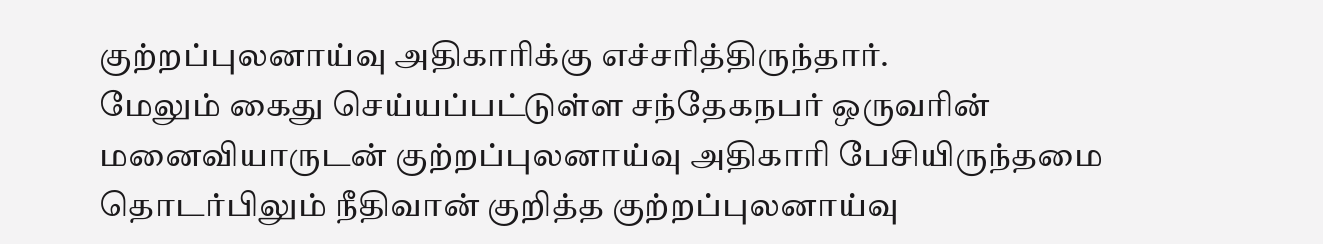குற்றப்புலனாய்வு அதிகாரிக்கு எச்சரித்திருந்தார்.
மேலும் கைது செய்யப்பட்டுள்ள சந்தேகநபர் ஒருவரின் மனைவியாருடன் குற்றப்புலனாய்வு அதிகாரி பேசியிருந்தமை தொடர்பிலும் நீதிவான் குறித்த குற்றப்புலனாய்வு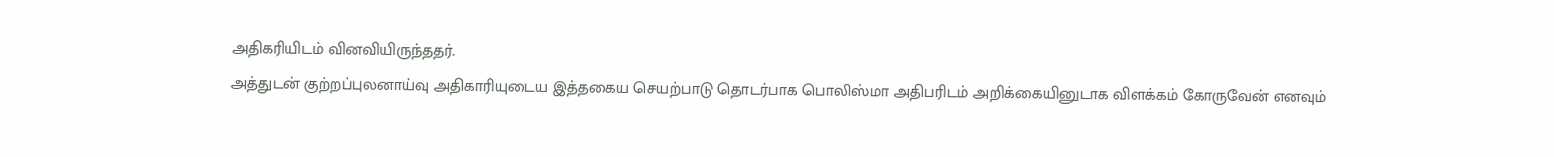அதிகரியிடம் வினவியிருந்ததர்.
அத்துடன் குற்றப்புலனாய்வு அதிகாரியுடைய இத்தகைய செயற்பாடு தொடர்பாக பொலிஸ்மா அதிபரிடம் அறிக்கையினுடாக விளக்கம் கோருவேன் எனவும்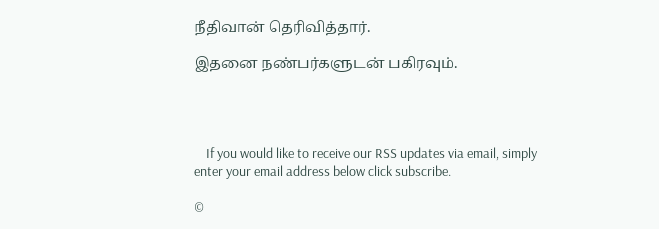நீதிவான் தெரிவித்தார்.

இதனை நண்பர்களுடன் பகிரவும்.




    If you would like to receive our RSS updates via email, simply enter your email address below click subscribe.

©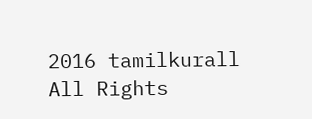2016 tamilkurall All Rights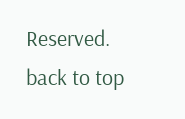Reserved.
back to top